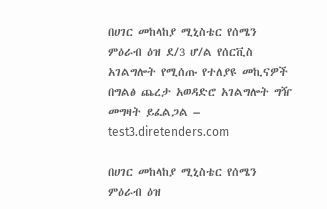በሀገር መከላከያ ሚኒስቴር የሰሜን ምዕራብ ዕዝ ደ/3 ሆ/ል የሰርቪስ አገልግሎት የሚሰጡ የተለያዩ መኪናዎች በግልፅ ጨረታ አወዳድሮ አገልግሎት ግዥ መግዛት ይፈልጋል – test3.diretenders.com

በሀገር መከላከያ ሚኒስቴር የሰሜን ምዕራብ ዕዝ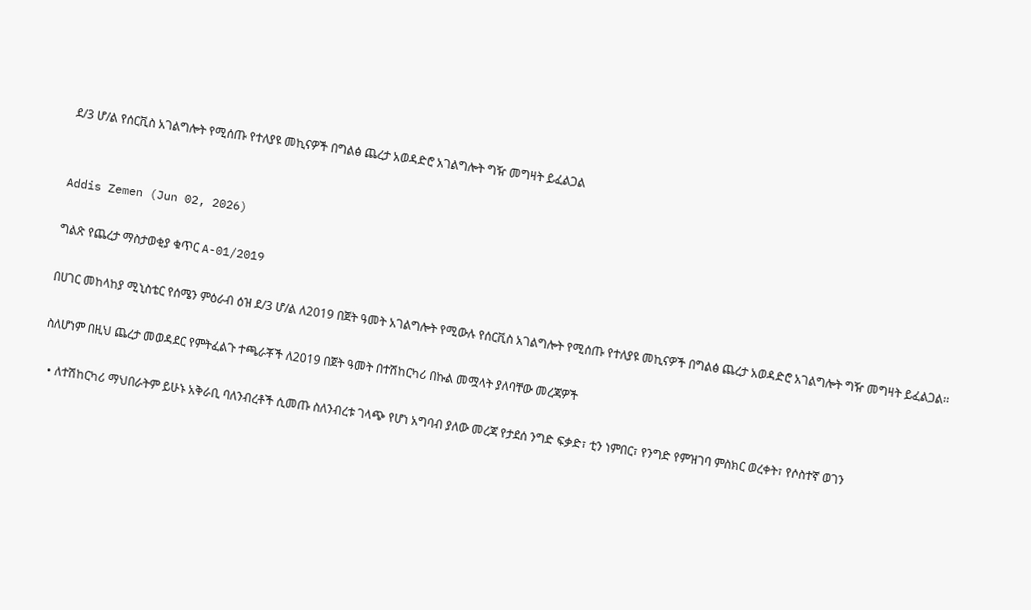ደ/3 ሆ/ል የሰርቪስ አገልግሎት የሚሰጡ የተለያዩ መኪናዎች በግልፅ ጨረታ አወዳድሮ አገልግሎት ግዥ መግዛት ይፈልጋል


Addis Zemen (Jun 02, 2026)

ግልጽ የጨረታ ማስታወቂያ ቁጥር A-01/2019

በሀገር መከላከያ ሚኒስቴር የሰሜን ምዕራብ ዕዝ ደ/3 ሆ/ል ለ2019 በጀት ዓመት አገልግሎት የሚውሉ የሰርቪስ አገልግሎት የሚሰጡ የተለያዩ መኪናዎች በግልፅ ጨረታ አወዳድሮ አገልግሎት ግዥ መግዛት ይፈልጋል፡፡

ስለሆነም በዚህ ጨረታ መወዳደር የምትፈልጉ ተጫራቾች ለ2019 በጀት ዓመት በተሽከርካሪ በኩል መሟላት ያለባቸው መረጃዎች

  • ለተሽከርካሪ ማህበራትም ይሁኑ አቅራቢ ባለንብረቶች ሲመጡ ስለንብረቱ ገላጭ የሆነ አግባብ ያለው መረጃ የታደሰ ንግድ ፍቃድ፣ ቲን ነምበር፣ የንግድ የምዝገባ ምስክር ወረቀት፣ የሶስተኛ ወገን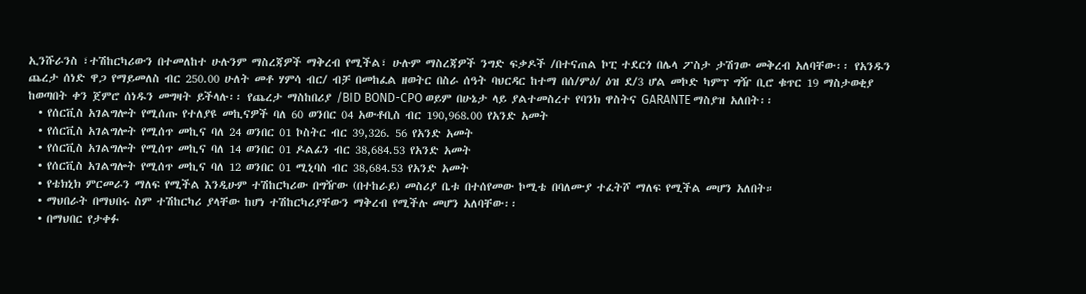ኢንሹራንስ ፣ተሽከርካሪውን በተመለከተ ሁሉንም ማስረጃዎች ማቅረብ የሚችል፣ ሁሉም ማስረጃዎች ንግድ ፍቃዶች /በተናጠል ኮፒ ተደርጎ በሌላ ፖስታ ታሽገው መቅረብ አለባቸው፡፡ የአንዱን ጨረታ ሰነድ ዋጋ የማይመለስ ብር 250.00 ሁለት መቶ ሃምሳ ብር/ ብቻ በመከፈል ዘወትር በስራ ሰዓት ባህርዳር ከተማ በሰ/ምዕ/ ዕዝ ደ/3 ሆል መኮድ ካምፕ ግዥ ቢሮ ቁጥር 19 ማስታወቂያ ከወጣበት ቀን ጀምሮ ሰነዱን መግዛት ይችላሉ፡፡ የጨረታ ማስከበሪያ /BID BOND-CPO ወይም በሁኔታ ላይ ያልተመስረተ የባንክ ዋስትና GARANTE ማስያዝ አለበት፡፡
  • የሰርቪስ አገልግሎት የሚሰጡ የተለያዩ መኪናዎች ባለ 60 ወንበር 04 አውቶቢስ ብር 190,968.00 የአንድ አመት
  • የሰርቪስ አገልግሎት የሚሰጥ መኪና ባለ 24 ወንበር 01 ኮስትር ብር 39,326. 56 የአንድ አመት
  • የሰርቪስ አገልግሎት የሚሰጥ መኪና ባለ 14 ወንበር 01 ዶልፊን ብር 38,684.53 የአንድ አመት
  • የሰርቪስ አገልግሎት የሚሰጥ መኪና ባለ 12 ወንበር 01 ሚኒባስ ብር 38,684.53 የአንድ አመት
  • የቴክኒክ ምርመራን ማለፍ የሚችል እንዲሁም ተሽከርካሪው በግዥው (በተከራይ) መስሪያ ቤቱ በተሰየመው ኮሚቴ በባለሙያ ተፈትሾ ማለፍ የሚችል መሆን አለበት።
  • ማህበራት በማህበሩ ስም ተሽከርካሪ ያላቸው ከሆነ ተሽከርካሪያቸውን ማቅረብ የሚችሉ መሆን አለባቸው፡፡
  • በማህበር የታቀፉ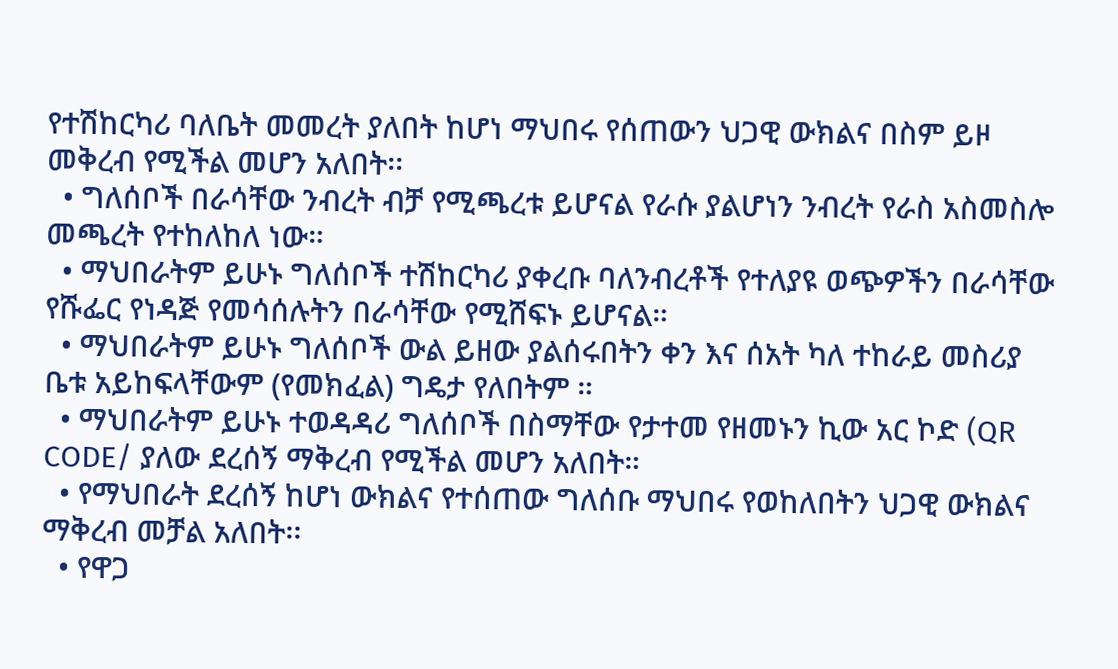የተሽከርካሪ ባለቤት መመረት ያለበት ከሆነ ማህበሩ የሰጠውን ህጋዊ ውክልና በስም ይዞ መቅረብ የሚችል መሆን አለበት፡፡
  • ግለሰቦች በራሳቸው ንብረት ብቻ የሚጫረቱ ይሆናል የራሱ ያልሆነን ንብረት የራስ አስመስሎ መጫረት የተከለከለ ነው።
  • ማህበራትም ይሁኑ ግለሰቦች ተሽከርካሪ ያቀረቡ ባለንብረቶች የተለያዩ ወጭዎችን በራሳቸው የሹፌር የነዳጅ የመሳሰሉትን በራሳቸው የሚሸፍኑ ይሆናል።
  • ማህበራትም ይሁኑ ግለሰቦች ውል ይዘው ያልሰሩበትን ቀን እና ሰአት ካለ ተከራይ መስሪያ ቤቱ አይከፍላቸውም (የመክፈል) ግዴታ የለበትም ።
  • ማህበራትም ይሁኑ ተወዳዳሪ ግለሰቦች በስማቸው የታተመ የዘመኑን ኪው አር ኮድ (QR CODE/ ያለው ደረሰኝ ማቅረብ የሚችል መሆን አለበት።
  • የማህበራት ደረሰኝ ከሆነ ውክልና የተሰጠው ግለሰቡ ማህበሩ የወከለበትን ህጋዊ ውክልና ማቅረብ መቻል አለበት፡፡
  • የዋጋ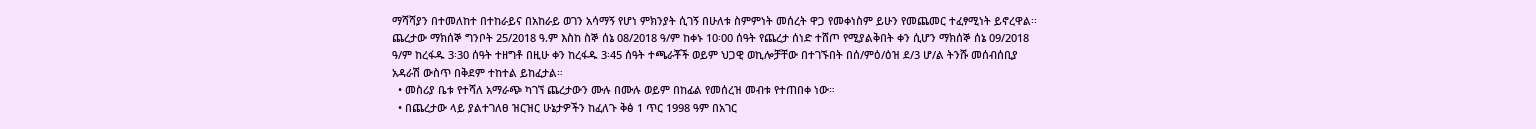ማሻሻያን በተመለከተ በተከራይና በአከራይ ወገን አሳማኝ የሆነ ምክንያት ሲገኝ በሁለቱ ስምምነት መሰረት ዋጋ የመቀነስም ይሁን የመጨመር ተፈፃሚነት ይኖረዋል፡፡ ጨረታው ማክሰኞ ግንቦት 25/2018 ዓ.ም እስከ ስኞ ሰኔ 08/2018 ዓ/ም ከቀኑ 10፡00 ሰዓት የጨረታ ሰነድ ተሸጦ የሚያልቅበት ቀን ሲሆን ማክሰኞ ሰኔ 09/2018 ዓ/ም ከረፋዱ 3፡30 ሰዓት ተዘግቶ በዚሁ ቀን ከረፋዱ 3፡45 ሰዓት ተጫራቾች ወይም ህጋዊ ወኪሎቻቸው በተገኙበት በሰ/ምዕ/ዕዝ ደ/3 ሆ/ል ትንሹ መሰብሰቢያ አዳራሽ ውስጥ በቅደም ተከተል ይከፈታል።
  • መስሪያ ቤቱ የተሻለ አማራጭ ካገኘ ጨረታውን ሙሉ በሙሉ ወይም በከፊል የመሰረዝ መብቱ የተጠበቀ ነው።
  • በጨረታው ላይ ያልተገለፀ ዝርዝር ሁኔታዎችን ከፈለጉ ቅፅ 1 ጥር 1998 ዓም በአገር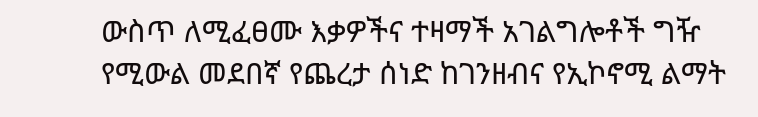ውስጥ ለሚፈፀሙ እቃዎችና ተዛማች አገልግሎቶች ግዥ የሚውል መደበኛ የጨረታ ሰነድ ከገንዘብና የኢኮኖሚ ልማት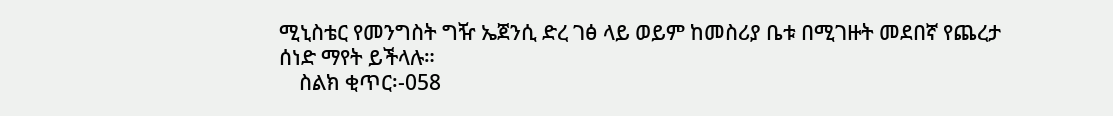ሚኒስቴር የመንግስት ግዥ ኤጀንሲ ድረ ገፅ ላይ ወይም ከመስሪያ ቤቱ በሚገዙት መደበኛ የጨረታ ሰነድ ማየት ይችላሉ።
    ስልክ ቂጥር፡-058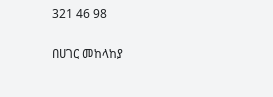321 46 98

በሀገር መከላከያ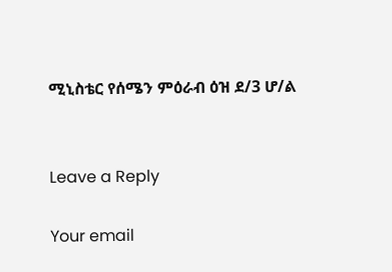ሚኒስቴር የሰሜን ምዕራብ ዕዝ ደ/3 ሆ/ል


Leave a Reply

Your email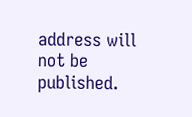address will not be published.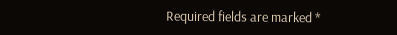Required fields are marked *